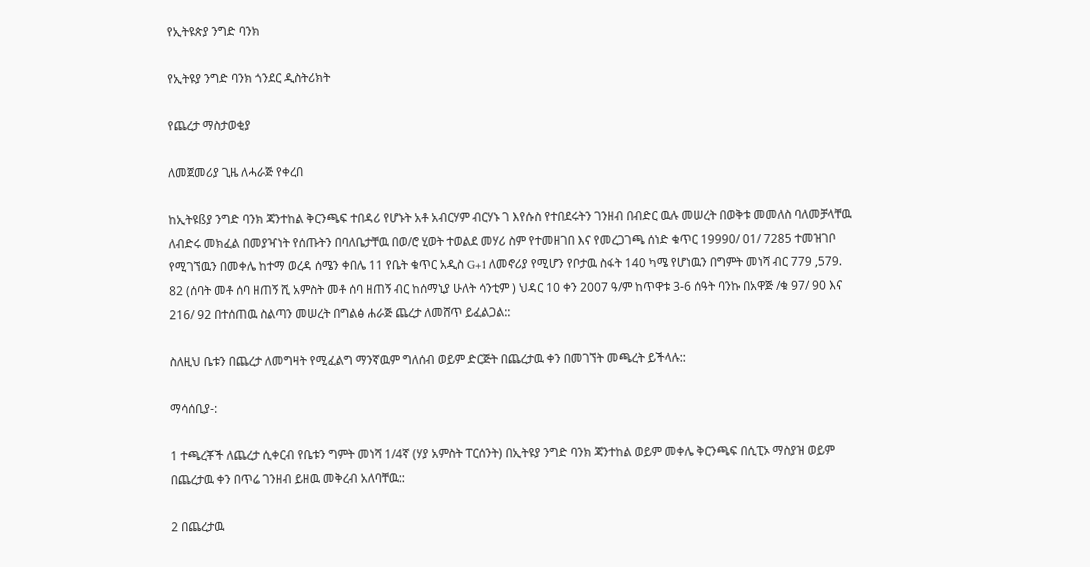የኢትዩጵያ ንግድ ባንክ

የኢትዩያ ንግድ ባንክ ጎንደር ዲስትሪክት

የጨረታ ማስታወቂያ

ለመጀመሪያ ጊዜ ለሓራጅ የቀረበ

ከኢትዩßያ ንግድ ባንክ ጃንተከል ቅርንጫፍ ተበዳሪ የሆኑት አቶ አብርሃም ብርሃኑ ገ እየሱስ የተበደሩትን ገንዘብ በብድር ዉሉ መሠረት በወቅቱ መመለስ ባለመቻላቸዉ ለብድሩ መክፈል በመያዣነት የሰጡትን በባለቤታቸዉ በወ/ሮ ሂወት ተወልደ መሃሪ ስም የተመዘገበ እና የመረጋገጫ ሰነድ ቁጥር 19990/ 01/ 7285 ተመዝገቦ የሚገኘዉን በመቀሌ ከተማ ወረዳ ሰሜን ቀበሌ 11 የቤት ቁጥር አዲስ G+1 ለመኖሪያ የሚሆን የቦታዉ ስፋት 140 ካሜ የሆነዉን በግምት መነሻ ብር 779 ,579. 82 (ሰባት መቶ ሰባ ዘጠኝ ሺ አምስት መቶ ሰባ ዘጠኝ ብር ከሰማኒያ ሁለት ሳንቲም ) ህዳር 10 ቀን 2007 ዓ/ም ከጥዋቱ 3-6 ሰዓት ባንኩ በአዋጅ /ቁ 97/ 90 እና 216/ 92 በተሰጠዉ ስልጣን መሠረት በግልፅ ሐራጅ ጨረታ ለመሸጥ ይፈልጋል::

ስለዚህ ቤቱን በጨረታ ለመግዛት የሚፈልግ ማንኛዉም ግለሰብ ወይም ድርጅት በጨረታዉ ቀን በመገኘት መጫረት ይችላሉ::

ማሳሰቢያ-:

1 ተጫረቾች ለጨረታ ሲቀርብ የቤቱን ግምት መነሻ 1/4ኛ (ሃያ አምስት ፐርሰንት) በኢትዩያ ንግድ ባንክ ጃንተከል ወይም መቀሌ ቅርንጫፍ በሲፒኦ ማስያዝ ወይም በጨረታዉ ቀን በጥሬ ገንዘብ ይዘዉ መቅረብ አለባቸዉ::

2 በጨረታዉ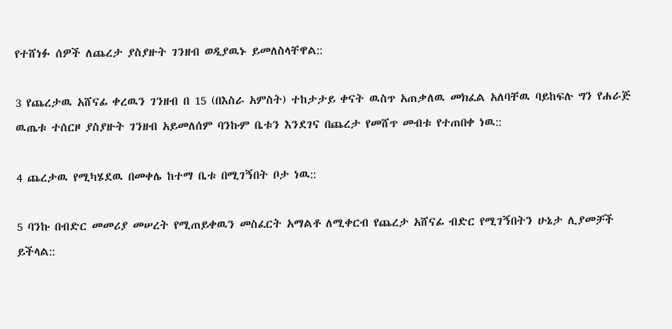የተሸነፉ ሰዎች ለጨረታ ያስያዙት ገንዘብ ወዲያዉኑ ይመለስላቸዋል::

3 የጨረታዉ አሸናፊ ቀረዉን ገንዘብ በ 15 (በእስራ አምስት) ተከታታይ ቀናት ዉስጥ አጠቃለዉ መክፈል አለባቸዉ ባይከፍሉ ግን የሐራጅ ዉጤቱ ተሰርዞ ያስያዙት ገንዘብ አይመለሰም ባንኩም ቤቱን እንደገና በጨረታ የመሸጥ መብቱ የተጠበቀ ነዉ::

4 ጨረታዉ የሚካሄደዉ በመቀሌ ከተማ ቤቱ በሚገኝበት ቦታ ነዉ::

5 ባንኩ በብድር መመሪያ መሠረት የሚጠይቀዉን መስፈርት አማልቶ ለሚቀርብ የጨረታ አሸናፊ ብድር የሚገኝበትን ሁኔታ ሊያመቻች ይችላል::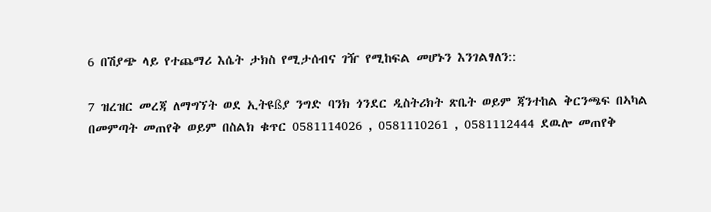6 በሽያጭ ላይ የተጨማሪ እሴት ታክስ የሚታሰብና ገዥ የሚከፍል መሆኑን እንገልፃለን::

7 ዝረዝር መረጃ ለማግኘት ወደ ኢትዩßያ ንግድ ባንክ ጎንደር ዲስትሪክት ጽቤት ወይም ጃንተከል ቅርንጫፍ በኣካል በመምጣት መጠየቅ ወይም በስልክ ቁጥር 0581114026 , 0581110261 , 0581112444 ደዉሎ መጠየቅ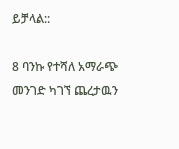ይቻላል::

8 ባንኩ የተሻለ አማራጭ መንገድ ካገኘ ጨረታዉን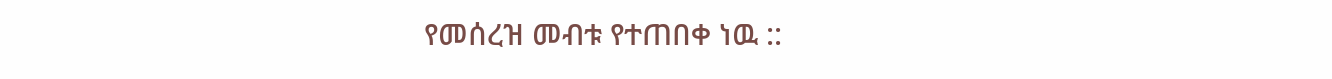የመሰረዝ መብቱ የተጠበቀ ነዉ ::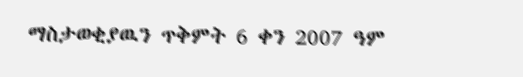ማስታወቂያዉን ጥቅምት 6 ቀን 2007 ዓም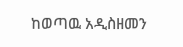ከወጣዉ አዲስዘመን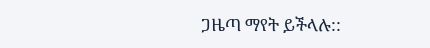ጋዜጣ ማየት ይችላሉ::